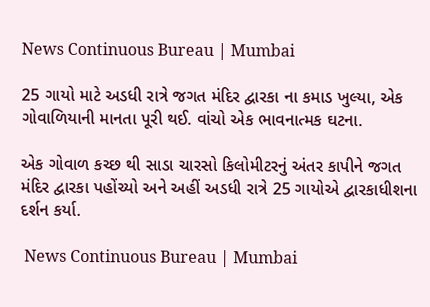News Continuous Bureau | Mumbai

25 ગાયો માટે અડધી રાત્રે જગત મંદિર દ્વારકા ના કમાડ ખુલ્યા, એક ગોવાળિયાની માનતા પૂરી થઈ. વાંચો એક ભાવનાત્મક ઘટના.

એક ગોવાળ કચ્છ થી સાડા ચારસો કિલોમીટરનું અંતર કાપીને જગત મંદિર દ્વારકા પહોંચ્યો અને અહીં અડધી રાત્રે 25 ગાયોએ દ્વારકાધીશના દર્શન કર્યા.

 News Continuous Bureau | Mumbai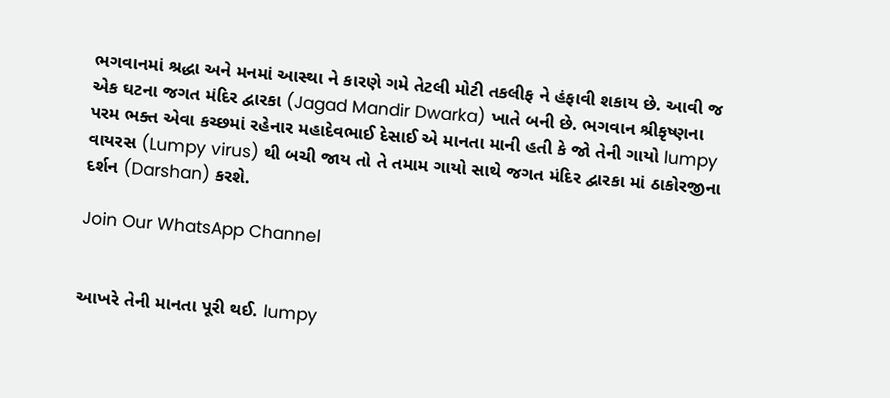ભગવાનમાં શ્રદ્ધા અને મનમાં આસ્થા ને કારણે ગમે તેટલી મોટી તકલીફ ને હંફાવી શકાય છે. આવી જ એક ઘટના જગત મંદિર દ્વારકા (Jagad Mandir Dwarka) ખાતે બની છે. ભગવાન શ્રીકૃષ્ણના પરમ ભક્ત એવા કચ્છમાં રહેનાર મહાદેવભાઈ દેસાઈ એ માનતા માની હતી કે જો તેની ગાયો lumpy વાયરસ (Lumpy virus) થી બચી જાય તો તે તમામ ગાયો સાથે જગત મંદિર દ્વારકા માં ઠાકોરજીના દર્શન (Darshan) કરશે.

Join Our WhatsApp Channel


આખરે તેની માનતા પૂરી થઈ. lumpy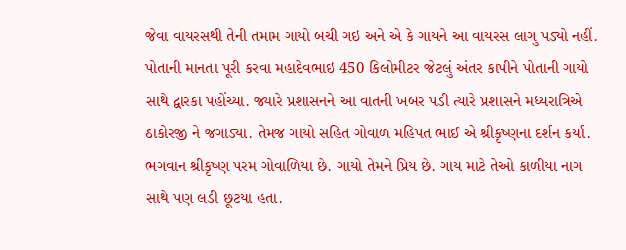જેવા વાયરસથી તેની તમામ ગાયો બચી ગઇ અને એ કે ગાયને આ વાયરસ લાગુ પડ્યો નહીં. પોતાની માનતા પૂરી કરવા મહાદેવભાઇ 450 કિલોમીટર જેટલું અંતર કાપીને પોતાની ગાયો સાથે દ્વારકા પહોંચ્યા. જ્યારે પ્રશાસનને આ વાતની ખબર પડી ત્યારે પ્રશાસને મધ્યરાત્રિએ ઠાકોરજી ને જગાડ્યા. તેમજ ગાયો સહિત ગોવાળ મહિપત ભાઈ એ શ્રીકૃષ્ણના દર્શન કર્યા.
ભગવાન શ્રીકૃષ્ણ પરમ ગોવાળિયા છે. ગાયો તેમને પ્રિય છે. ગાય માટે તેઓ કાળીયા નાગ સાથે પણ લડી છૂટયા હતા.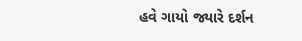હવે ગાયો જ્યારે દર્શન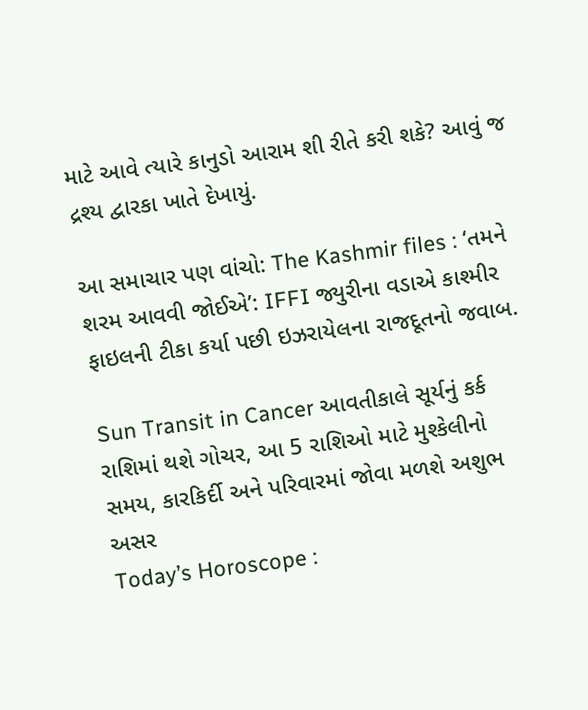માટે આવે ત્યારે કાનુડો આરામ શી રીતે કરી શકે? આવું જ દ્રશ્ય દ્વારકા ખાતે દેખાયું.

આ સમાચાર પણ વાંચો: The Kashmir files : ‘તમને શરમ આવવી જોઈએ’: IFFI જ્યુરીના વડાએ કાશ્મીર ફાઇલની ટીકા કર્યા પછી ઇઝરાયેલના રાજદૂતનો જવાબ.

Sun Transit in Cancer આવતીકાલે સૂર્યનું કર્ક રાશિમાં થશે ગોચર, આ 5 રાશિઓ માટે મુશ્કેલીનો સમય, કારકિર્દી અને પરિવારમાં જોવા મળશે અશુભ અસર
Today’s Horoscope :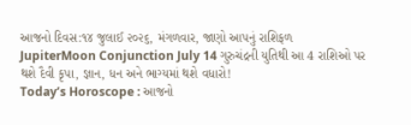આજનો દિવસ:૧૪ જુલાઈ ૨૦૨૬, મંગળવાર, જાણો આપનું રાશિફળ
JupiterMoon Conjunction July 14 ગુરુચંદ્રની યુતિથી આ 4 રાશિઓ પર થશે દૈવી કૃપા, જ્ઞાન, ધન અને ભાગ્યમાં થશે વધારો!
Today’s Horoscope : આજનો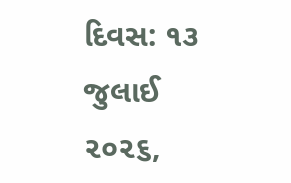દિવસ: ૧૩ જુલાઈ ૨૦૨૬,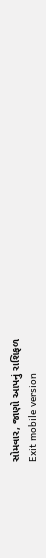સોમવાર, જાણો આપનું રાશિફળ
Exit mobile version